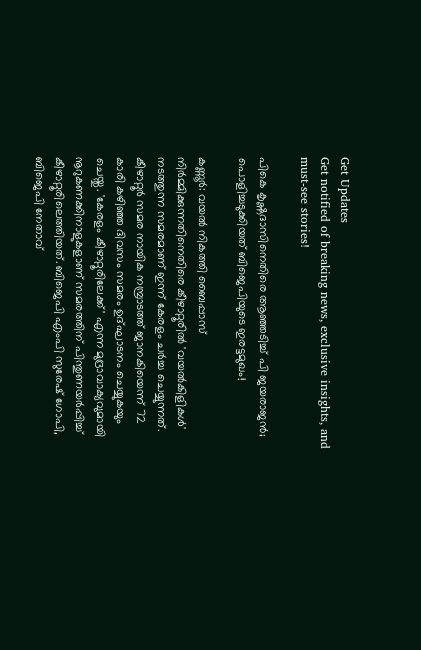Get Updates
Get notified of breaking news, exclusive insights, and must-see stories!

പികെ കൃഷ്ണദാസിനെതിരെ ആഞ്ഞടിച്ച് പി ജയരാജൻ; പൊളിച്ചടുക്കിയത് ബിജെപിയുടെ ഇരട്ടമുഖം!

കണ്ണൂർ: വയൽ നികത്തി ബൈപ്പാസ് നിർമ്മിക്കുന്നതിനെതിരെ കീഴാറ്റൂരിൽ 'വയൽകിളികൾ' നടത്തുന്ന സമരമാണ് ഇന്ന് കേരളം ചർച്ച ചെയ്യുന്നത്. കീഴാറ്റൂർ സമര നായിക നമ്പ്രാടത്ത് ജാനകിയെന്ന് 72 കാരി കഴിഞ്ഞ ദിവസം സമരം ഉദ്ഘാടനം ചെയ്യുകയും ചെയ്തു. 'കേരളം കീഴാറ്റൂരിലേക്ക്' എന്ന മുദ്രാവാക്യവുമായി നൂറുകണക്കിനാളുകളാണ് സമരത്തിന് പിന്തുണയർപ്പിച്ച് കീഴാറ്റൂരിലെത്തിയത്. ബിജെപി എംപി സുരേഷ് ഗോപി, ബിജെപി നേതാവ്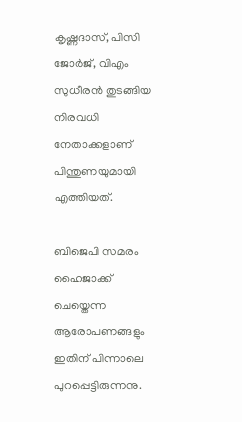കൃഷ്ണദാസ്, പിസി ജോർജ്, വിഎം സുധീരൻ തുടങ്ങിയ നിരവധി നേതാക്കളാണ് പിന്തുണയുമായി എത്തിയത്.

ബിജെപി സമരം ഹൈജാക്ക് ചെയ്തെന്ന ആരോപണങ്ങളും ഇതിന് പിന്നാലെ പുറപ്പെട്ടിരുന്നനു.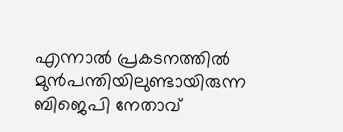എന്നാൽ പ്രകടനത്തിൽ മുൻപന്തിയിലുണ്ടായിരുന്ന ബിജെപി നേതാവ്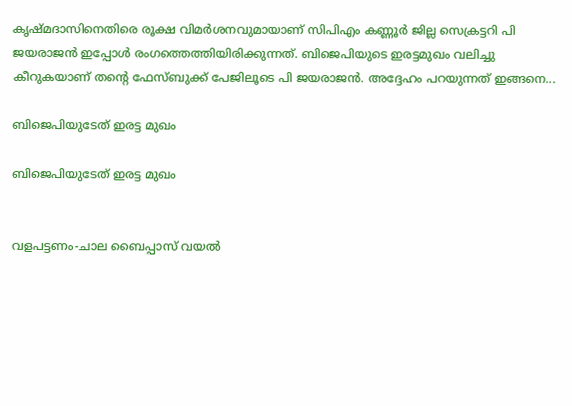കൃഷ്മദാസിനെതിരെ രൂക്ഷ വിമർശനവുമായാണ് സിപിഎം കണ്ണൂർ ജില്ല സെക്രട്ടറി പി ജയരാജൻ ഇപ്പോൾ രംഗത്തെത്തിയിരിക്കുന്നത്. ബിജെപിയുടെ ഇരട്ടമുഖം വലിച്ചു കീറുകയാണ് തന്റെ ഫേസ്ബുക്ക് പേജിലൂടെ പി ജയരാജൻ. അദ്ദേഹം പറയുന്നത് ഇങ്ങനെ...

ബിജെപിയുടേത് ഇരട്ട മുഖം

ബിജെപിയുടേത് ഇരട്ട മുഖം


വളപട്ടണം-ചാല ബൈപ്പാസ് വയല്‍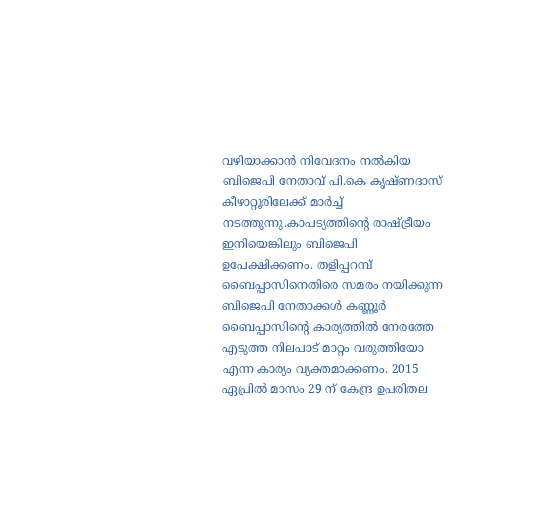വഴിയാക്കാന്‍ നിവേദനം നല്‍കിയ ബിജെപി നേതാവ് പി.കെ കൃഷ്ണദാസ് കീഴാറ്റൂരിലേക്ക് മാര്‍ച്ച് നടത്തുന്നു.കാപട്യത്തിന്‍റെ രാഷ്ട്രീയം ഇനിയെങ്കിലും ബിജെപി ഉപേക്ഷിക്കണം. തളിപ്പറമ്പ് ബൈപ്പാസിനെതിരെ സമരം നയിക്കുന്ന ബിജെപി നേതാക്കള്‍ കണ്ണൂര്‍ ബൈപ്പാസിന്‍റെ കാര്യത്തില്‍ നേരത്തേ എടുത്ത നിലപാട് മാറ്റം വരുത്തിയോ എന്ന കാര്യം വ്യക്തമാക്കണം. 2015 ഏപ്രില്‍ മാസം 29 ന് കേന്ദ്ര ഉപരിതല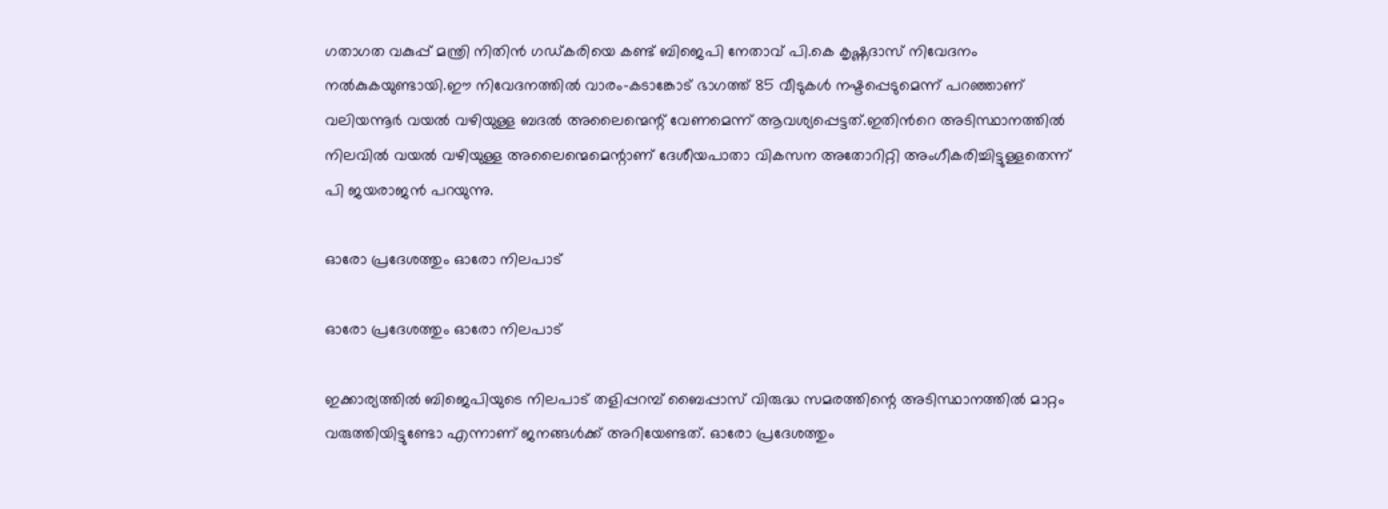ഗതാഗത വകുപ്പ് മന്ത്രി നിതിന്‍ ഗഡ്കരിയെ കണ്ട് ബിജെപി നേതാവ് പി.കെ കൃഷ്ണദാസ് നിവേദനം നല്‍കുകയുണ്ടായി.ഈ നിവേദനത്തില്‍ വാരം-കടാങ്കോട് ഭാഗത്ത് 85 വീടുകള്‍ നഷ്ടപ്പെടുമെന്ന് പറഞ്ഞാണ് വലിയന്നൂര്‍ വയല്‍ വഴിയുള്ള ബദല്‍ അലൈന്മെന്റ് വേണമെന്ന് ആവശ്യപ്പെട്ടത്.ഇതിന്‍റെ അടിസ്ഥാനത്തില്‍ നിലവില്‍ വയല്‍ വഴിയുള്ള അലൈന്മെമെന്റാണ് ദേശീയപാതാ വികസന അതോറിറ്റി അംഗീകരിച്ചിട്ടുള്ളതെന്ന് പി ജയരാജൻ പറയുന്നു.

ഓരോ പ്രദേശത്തും ഓരോ നിലപാട്

ഓരോ പ്രദേശത്തും ഓരോ നിലപാട്

ഇക്കാര്യത്തില്‍ ബിജെപിയുടെ നിലപാട് തളിപ്പറമ്പ് ബൈപ്പാസ് വിരുദ്ധ സമരത്തിന്റെ അടിസ്ഥാനത്തില്‍ മാറ്റം വരുത്തിയിട്ടുണ്ടോ എന്നാണ് ജനങ്ങള്‍ക്ക് അറിയേണ്ടത്. ഓരോ പ്രദേശത്തും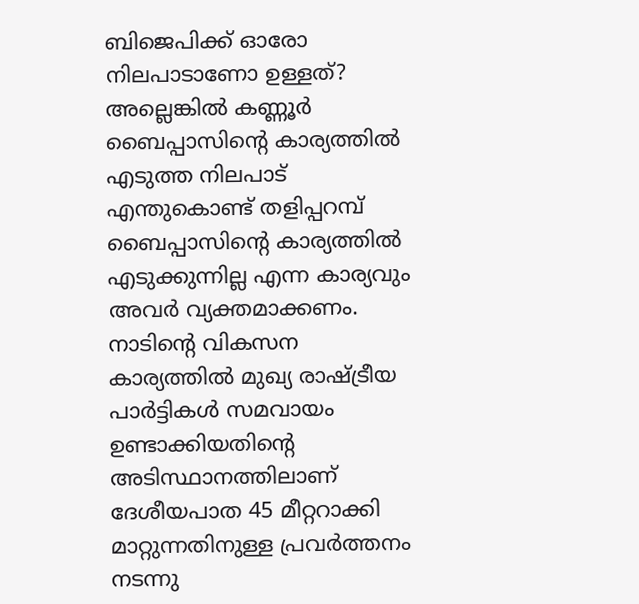ബിജെപിക്ക് ഓരോ നിലപാടാണോ ഉള്ളത്? അല്ലെങ്കില്‍ കണ്ണൂര്‍ ബൈപ്പാസിന്‍റെ കാര്യത്തില്‍ എടുത്ത നിലപാട് എന്തുകൊണ്ട് തളിപ്പറമ്പ് ബൈപ്പാസിന്റെ കാര്യത്തില്‍ എടുക്കുന്നില്ല എന്ന കാര്യവും അവര്‍ വ്യക്തമാക്കണം. നാടിന്റെ വികസന കാര്യത്തില്‍ മുഖ്യ രാഷ്ട്രീയ പാര്‍ട്ടികള്‍ സമവായം ഉണ്ടാക്കിയതിന്‍റെ അടിസ്ഥാനത്തിലാണ് ദേശീയപാത 45 മീറ്ററാക്കി മാറ്റുന്നതിനുള്ള പ്രവര്‍ത്തനം നടന്നു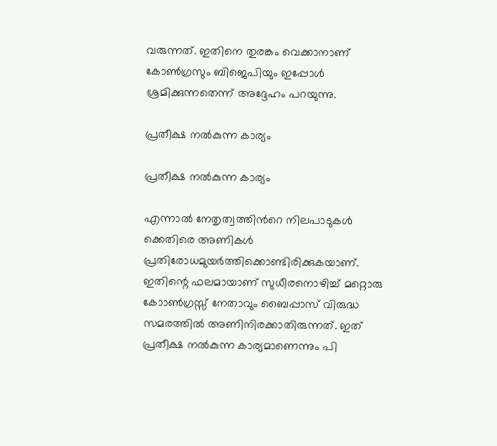വരുന്നത്. ഇതിനെ തുരങ്കം വെക്കാനാണ് കോണ്‍ഗ്രസും ബിജെപിയും ഇപ്പോള്‍ ശ്രമിക്കുന്നതെന്ന് അദ്ദേഹം പറയുന്നു.

പ്രതീക്ഷ നൽകുന്ന കാര്യം

പ്രതീക്ഷ നൽകുന്ന കാര്യം

എന്നാല്‍ നേതൃത്വത്തിന്‍റെ നിലപാടുകള്‍ ക്കെതിരെ അണികള്‍ പ്രതിരോധമുയര്‍ത്തിക്കൊണ്ടിരിക്കുകയാണ്. ഇതിന്റെ ഫലമായാണ് സുധീരനൊഴിച്ച് മറ്റൊരു കോാണ്‍ഗ്രസ്സ് നേതാവും ബൈപ്പാസ് വിരുദ്ധ സമരത്തില്‍ അണിനിരക്കാതിരുന്നത്. ഇത് പ്രതീക്ഷ നല്‍കുന്ന കാര്യമാണെന്നും പി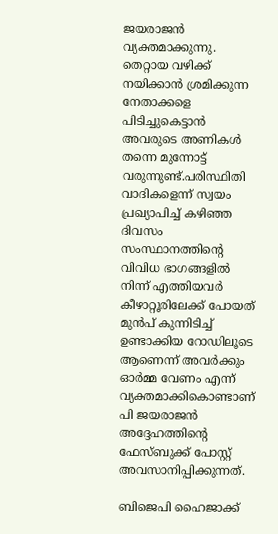ജയരാജൻ വ്യക്തമാക്കുന്നു. തെറ്റായ വഴിക്ക് നയിക്കാന്‍ ശ്രമിക്കുന്ന നേതാക്കളെ പിടിച്ചുകെട്ടാന്‍ അവരുടെ അണികള്‍ തന്നെ മുന്നോട്ട് വരുന്നുണ്ട്.പരിസ്ഥിതി വാദികളെന്ന് സ്വയം പ്രഖ്യാപിച്ച് കഴിഞ്ഞ ദിവസം സംസ്ഥാനത്തിന്‍റെ വിവിധ ഭാഗങ്ങളില്‍ നിന്ന് എത്തിയവര്‍ കീഴാറ്റൂരിലേക്ക് പോയത് മുന്‍പ് കുന്നിടിച്ച് ഉണ്ടാക്കിയ റോഡിലൂടെ ആണെന്ന് അവര്‍ക്കും ഓര്‍മ്മ വേണം എന്ന് വ്യക്തമാക്കികൊണ്ടാണ് പി ജയരാജൻ അദ്ദേഹത്തിന്റെ ഫേസ്ബുക്ക് പോസ്റ്റ് അവസാനിപ്പിക്കുന്നത്.

ബിജെപി ഹൈജാക്ക്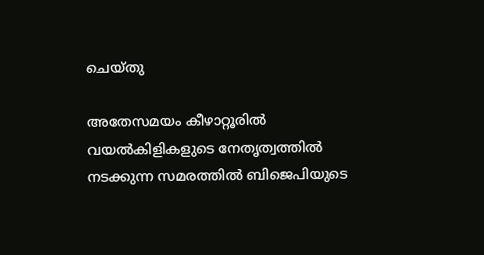ചെയ്തു

അതേസമയം കീഴാറ്റൂരിൽ വയൽകിളികളുടെ നേതൃത്വത്തിൽ നടക്കുന്ന സമരത്തിൽ ബിജെപിയുടെ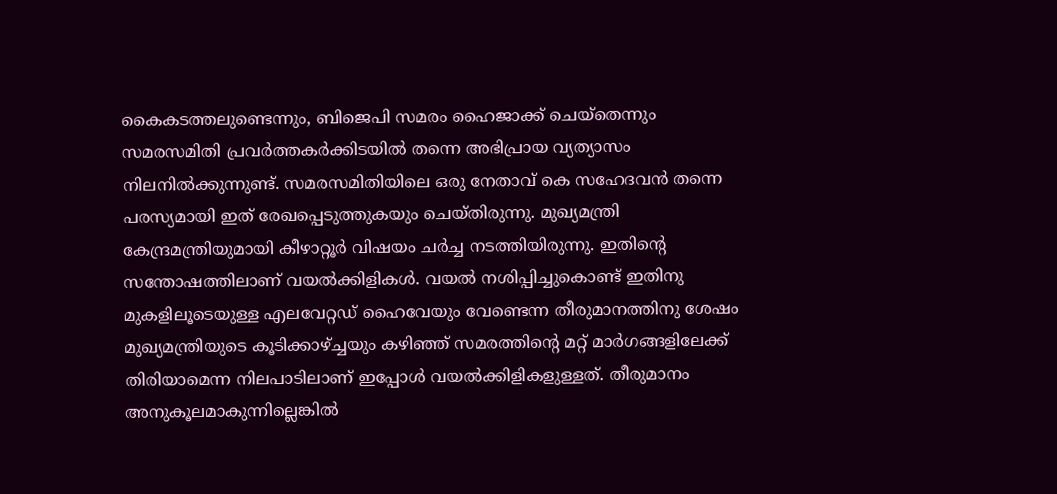കൈകടത്തലുണ്ടെന്നും, ബിജെപി സമരം ഹൈജാക്ക് ചെയ്തെന്നും സമരസമിതി പ്രവർത്തകർക്കിടയിൽ തന്നെ അഭിപ്രായ വ്യത്യാസം നിലനിൽക്കുന്നുണ്ട്. സമരസമിതിയിലെ ഒരു നേതാവ് കെ സഹേദവൻ തന്നെ പരസ്യമായി ഇത് രേഖപ്പെടുത്തുകയും ചെയ്തിരുന്നു. മുഖ്യമന്ത്രി കേന്ദ്രമന്ത്രിയുമായി കീഴാറ്റൂർ വിഷയം ചർച്ച നടത്തിയിരുന്നു. ഇതിന്റെ സന്തോഷത്തിലാണ് വയൽക്കിളികൾ. വയൽ നശിപ്പിച്ചുകൊണ്ട് ഇതിനു മുകളിലൂടെയുള്ള എലവേറ്റഡ് ഹൈവേയും വേണ്ടെന്ന തീരുമാനത്തിനു ശേഷം മുഖ്യമന്ത്രിയുടെ കൂടിക്കാഴ്ച്ചയും കഴിഞ്ഞ് സമരത്തിന്റെ മറ്റ് മാർഗങ്ങളിലേക്ക് തിരിയാമെന്ന നിലപാടിലാണ് ഇപ്പോൾ വയൽക്കിളികളുള്ളത്. തീരുമാനം അനുകൂലമാകുന്നില്ലെങ്കിൽ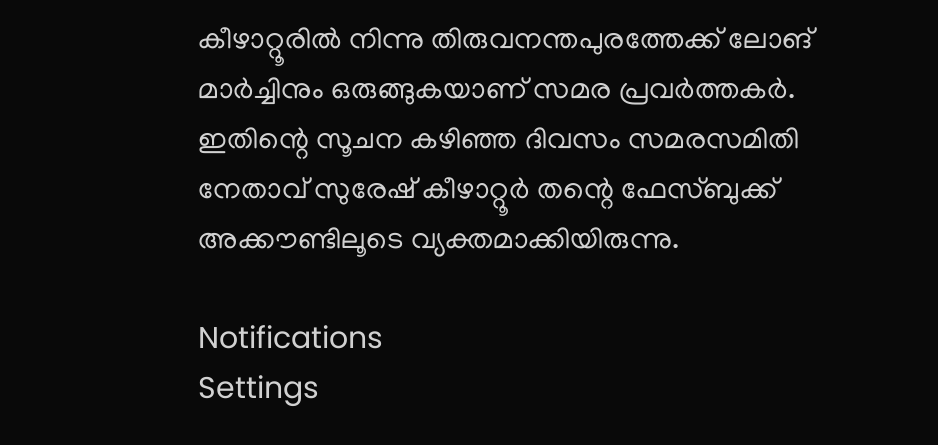കീഴാറ്റൂരിൽ നിന്നു തിരുവനന്തപുരത്തേക്ക് ലോങ് മാർച്ചിനും ഒരുങ്ങുകയാണ് സമര പ്രവർത്തകർ. ഇതിന്റെ സൂചന കഴിഞ്ഞ ദിവസം സമരസമിതി നേതാവ് സുരേഷ് കീഴാറ്റൂർ തന്റെ ഫേസ്ബുക്ക് അക്കൗണ്ടിലൂടെ വ്യക്തമാക്കിയിരുന്നു.

Notifications
Settings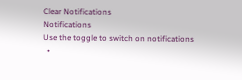Clear Notifications
Notifications
Use the toggle to switch on notifications
  •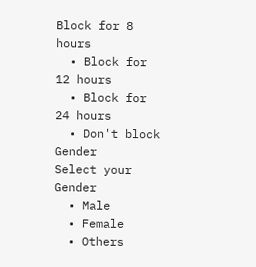Block for 8 hours
  • Block for 12 hours
  • Block for 24 hours
  • Don't block
Gender
Select your Gender
  • Male
  • Female
  • Others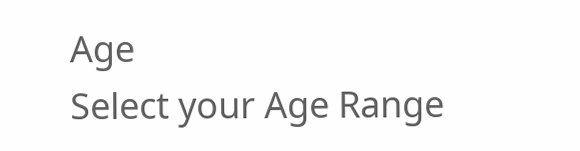Age
Select your Age Range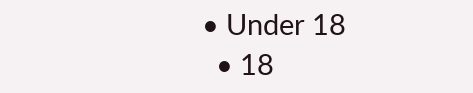• Under 18
  • 18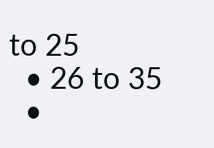to 25
  • 26 to 35
  •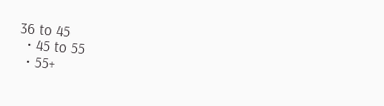36 to 45
  • 45 to 55
  • 55+